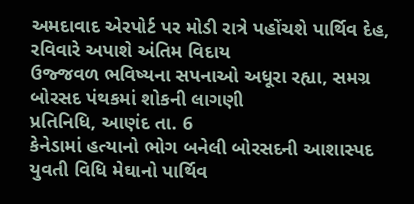અમદાવાદ એરપોર્ટ પર મોડી રાત્રે પહોંચશે પાર્થિવ દેહ, રવિવારે અપાશે અંતિમ વિદાય
ઉજ્જવળ ભવિષ્યના સપનાઓ અધૂરા રહ્યા, સમગ્ર બોરસદ પંથકમાં શોકની લાગણી
પ્રતિનિધિ, આણંદ તા. 6
કેનેડામાં હત્યાનો ભોગ બનેલી બોરસદની આશાસ્પદ યુવતી વિધિ મેઘાનો પાર્થિવ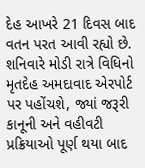દેહ આખરે 21 દિવસ બાદ વતન પરત આવી રહ્યો છે. શનિવારે મોડી રાત્રે વિધિનો મૃતદેહ અમદાવાદ એરપોર્ટ પર પહોંચશે, જ્યાં જરૂરી કાનૂની અને વહીવટી પ્રક્રિયાઓ પૂર્ણ થયા બાદ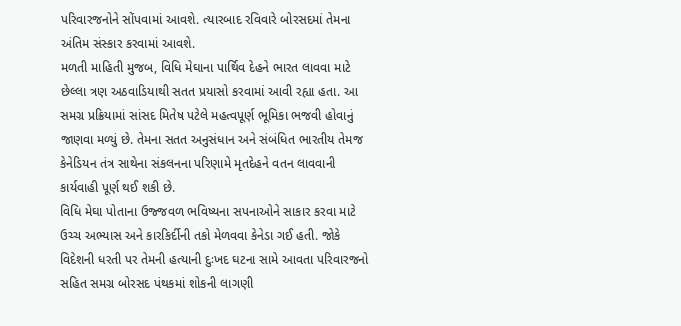પરિવારજનોને સોંપવામાં આવશે. ત્યારબાદ રવિવારે બોરસદમાં તેમના અંતિમ સંસ્કાર કરવામાં આવશે.
મળતી માહિતી મુજબ, વિધિ મેઘાના પાર્થિવ દેહને ભારત લાવવા માટે છેલ્લા ત્રણ અઠવાડિયાથી સતત પ્રયાસો કરવામાં આવી રહ્યા હતા. આ સમગ્ર પ્રક્રિયામાં સાંસદ મિતેષ પટેલે મહત્વપૂર્ણ ભૂમિકા ભજવી હોવાનું જાણવા મળ્યું છે. તેમના સતત અનુસંધાન અને સંબંધિત ભારતીય તેમજ કેનેડિયન તંત્ર સાથેના સંકલનના પરિણામે મૃતદેહને વતન લાવવાની કાર્યવાહી પૂર્ણ થઈ શકી છે.
વિધિ મેઘા પોતાના ઉજ્જવળ ભવિષ્યના સપનાઓને સાકાર કરવા માટે ઉચ્ચ અભ્યાસ અને કારકિર્દીની તકો મેળવવા કેનેડા ગઈ હતી. જોકે વિદેશની ધરતી પર તેમની હત્યાની દુઃખદ ઘટના સામે આવતા પરિવારજનો સહિત સમગ્ર બોરસદ પંથકમાં શોકની લાગણી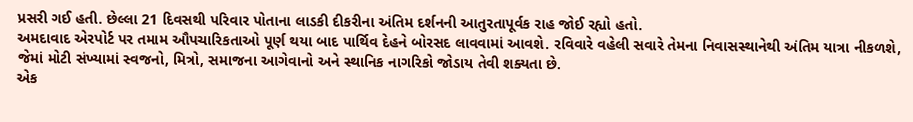પ્રસરી ગઈ હતી. છેલ્લા 21 દિવસથી પરિવાર પોતાના લાડકી દીકરીના અંતિમ દર્શનની આતુરતાપૂર્વક રાહ જોઈ રહ્યો હતો.
અમદાવાદ એરપોર્ટ પર તમામ ઔપચારિકતાઓ પૂર્ણ થયા બાદ પાર્થિવ દેહને બોરસદ લાવવામાં આવશે. રવિવારે વહેલી સવારે તેમના નિવાસસ્થાનેથી અંતિમ યાત્રા નીકળશે, જેમાં મોટી સંખ્યામાં સ્વજનો, મિત્રો, સમાજના આગેવાનો અને સ્થાનિક નાગરિકો જોડાય તેવી શક્યતા છે.
એક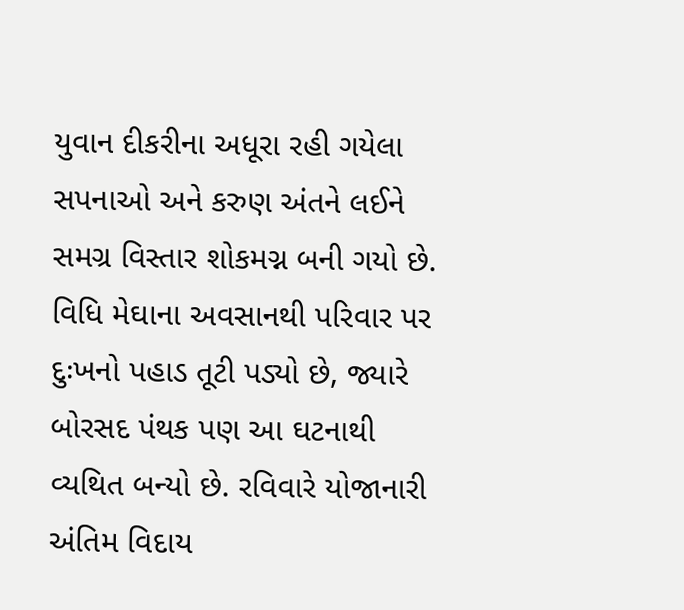યુવાન દીકરીના અધૂરા રહી ગયેલા સપનાઓ અને કરુણ અંતને લઈને સમગ્ર વિસ્તાર શોકમગ્ન બની ગયો છે. વિધિ મેઘાના અવસાનથી પરિવાર પર દુઃખનો પહાડ તૂટી પડ્યો છે, જ્યારે બોરસદ પંથક પણ આ ઘટનાથી વ્યથિત બન્યો છે. રવિવારે યોજાનારી અંતિમ વિદાય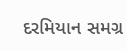દરમિયાન સમગ્ર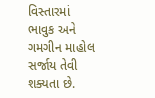વિસ્તારમાં ભાવુક અને ગમગીન માહોલ સર્જાય તેવી શક્યતા છે.